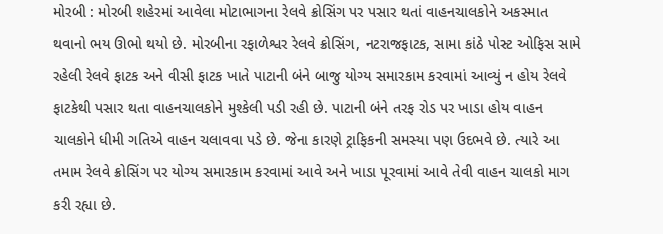મોરબી : મોરબી શહેરમાં આવેલા મોટાભાગના રેલવે ક્રોસિંગ પર પસાર થતાં વાહનચાલકોને અકસ્માત થવાનો ભય ઊભો થયો છે. મોરબીના રફાળેશ્વર રેલવે ક્રોસિંગ, નટરાજફાટક, સામા કાંઠે પોસ્ટ ઓફિસ સામે રહેલી રેલવે ફાટક અને વીસી ફાટક ખાતે પાટાની બંને બાજુ યોગ્ય સમારકામ કરવામાં આવ્યું ન હોય રેલવે ફાટકેથી પસાર થતા વાહનચાલકોને મુશ્કેલી પડી રહી છે. પાટાની બંને તરફ રોડ પર ખાડા હોય વાહન ચાલકોને ધીમી ગતિએ વાહન ચલાવવા પડે છે. જેના કારણે ટ્રાફિકની સમસ્યા પણ ઉદભવે છે. ત્યારે આ તમામ રેલવે ક્રોસિંગ પર યોગ્ય સમારકામ કરવામાં આવે અને ખાડા પૂરવામાં આવે તેવી વાહન ચાલકો માગ કરી રહ્યા છે.